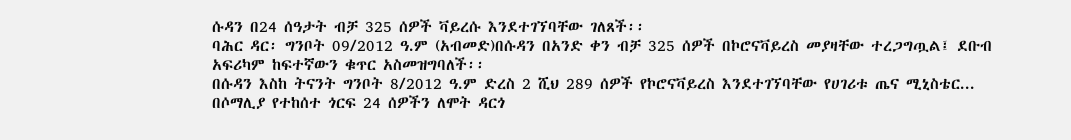ሱዳን በ24 ሰዓታት ብቻ 325 ሰዎች ቫይረሱ እንደተገኘባቸው ገለጸች፡፡
ባሕር ዳር፡ ግንቦት 09/2012 ዓ.ም (አብመድ)በሱዳን በአንድ ቀን ብቻ 325 ሰዎች በኮሮናቫይረስ መያዛቸው ተረጋግጧል፤ ደቡብ አፍሪካም ከፍተኛውን ቁጥር አስመዝግባለች፡፡
በሱዳን እስከ ትናንት ግንቦት 8/2012 ዓ.ም ድረስ 2 ሺህ 289 ሰዎች የኮሮናቫይረስ እንደተገኘባቸው የሀገሪቱ ጤና ሚኒስቴር...
በሶማሊያ የተከሰተ ጎርፍ 24 ሰዎችን ለሞት ዳርጎ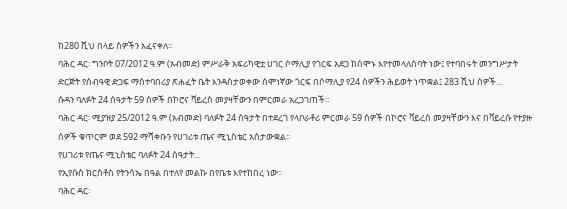ከ280 ሺህ በላይ ሰዎችን አፈናቀለ፡፡
ባሕር ዳር፡ ግንቦት 07/2012 ዓ.ም (አብመድ) ምሥራቅ አፍሪካዊቷ ሀገር ሶማሊያ የጎርፍ አደጋ ከሰሞኑ እየተመላለሰባት ነው፤ የተባበሩት መንግሥታት ድርጅት የሰብዓዊ ድጋፍ ማስተባበሪያ ጽሐፈት ቤት እንዳስታወቀው ሰሞነኛው ጎርፍ በሶማሊያ የ24 ሰዎችን ሕይወት ነጥቋል፤ 283 ሺህ ሰዎች...
ሱዳን ባለፉት 24 ሰዓታት 59 ሰዎች በኮሮና ቫይረስ መያዛቸውን በምርመራ አረጋገጠች፡፡
ባሕር ዳር፡ ሚያዝያ 25/2012 ዓ.ም (አብመድ) ባለፉት 24 ሰዓታት በተደረገ የላቦራቶሪ ምርመራ 59 ሰዎች በኮሮና ቫይረስ መያዛቸውን እና በቫይረሱ የተያዙ ሰዎች ቁጥርም ወደ 592 ማሻቀቡን የሀገሪቱ ጤና ሚኒስቴር አስታውቋል፡፡
የሀገሪቱ የጤና ሚኒስቴር ባለፉት 24 ሰዓታት...
የኢየሱስ ክርስቶስ የትንሳኤ በዓል በተለየ መልኩ በየቤቱ እየተከበረ ነው፡፡
ባሕር ዳር፡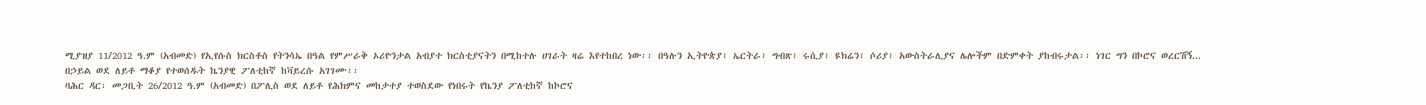ሚያዝያ 11/2012 ዓ.ም (አብመድ) የኢየሱስ ክርስቶስ የትንሳኤ በዓል የምሥራቅ ኦሪዮንታል አብያተ ክርስቲያናትን በሚከተሉ ሀገራት ዛሬ እየተከበረ ነው፡፡ በዓሉን ኢትዮጵያ፣ ኤርትራ፣ ግብጽ፣ ሩሲያ፣ ዩክሬን፣ ሶሪያ፣ አውስትራሊያና ሌሎችም በድምቀት ያከብሩታል፡፡ ነገር ግን በኮሮና ወረርሽኝ...
በኃይል ወደ ለይቶ ማቆያ የተወሰዱት ኬንያዊ ፖለቲከኛ ከቫይረሱ አገገሙ፡፡
ባሕር ዳር፡ መጋቢት 26/2012 ዓ.ም (አብመድ) በፖሊስ ወደ ለይቶ የሕክምና መከታተያ ተወስደው የነበሩት የኬንያ ፖለቲከኛ ከኮሮና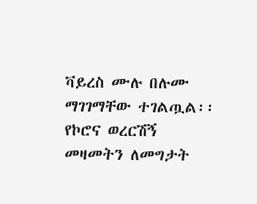ቫይረስ ሙሉ በሉሙ ማገገማቸው ተገልጧል፡፡
የኮሮና ወረርሽኝ መዛመትን ለመግታት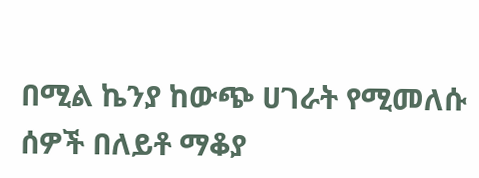በሚል ኬንያ ከውጭ ሀገራት የሚመለሱ ሰዎች በለይቶ ማቆያ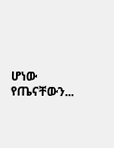ሆነው የጤናቸውን...